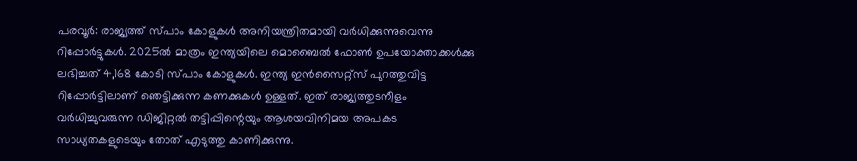പരവൂർ: രാജ്യത്ത് സ്പാം കോളുകൾ അനിയന്ത്രിതമായി വർധിക്കുന്നുവെന്നു റിപ്പോർട്ടുകൾ. 2025ൽ മാത്രം ഇന്ത്യയിലെ മൊബൈൽ ഫോൺ ഉപയോക്താക്കൾക്കു ലഭിച്ചത് 4,168 കോടി സ്പാം കോളുകൾ. ഇന്ത്യ ഇൻസൈറ്റ്സ് പുറത്തുവിട്ട റിപ്പോർട്ടിലാണ് ഞെട്ടിക്കുന്ന കണക്കുകൾ ഉള്ളത്. ഇത് രാജ്യത്തുടനീളം വർധിച്ചുവരുന്ന ഡിജിറ്റൽ തട്ടിപ്പിന്റെയും ആശയവിനിമയ അപകട സാധ്യതകളുടെയും തോത് എടുത്തു കാണിക്കുന്നു.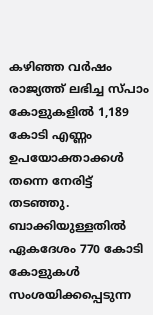കഴിഞ്ഞ വർഷം രാജ്യത്ത് ലഭിച്ച സ്പാം കോളുകളിൽ 1,189 കോടി എണ്ണം ഉപയോക്താക്കൾ തന്നെ നേരിട്ട് തടഞ്ഞു. ബാക്കിയുള്ളതിൽ ഏകദേശം 770 കോടി കോളുകൾ സംശയിക്കപ്പെടുന്ന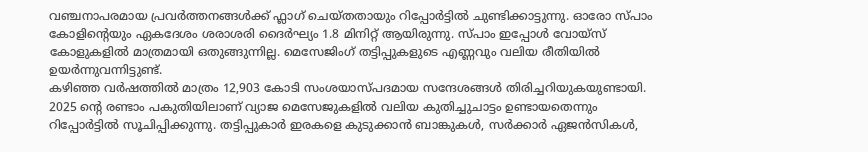വഞ്ചനാപരമായ പ്രവർത്തനങ്ങൾക്ക് ഫ്ലാഗ് ചെയ്തതായും റിപ്പോർട്ടിൽ ചുണ്ടിക്കാട്ടുന്നു. ഓരോ സ്പാം കോളിന്റെയും ഏകദേശം ശരാശരി ദൈർഘ്യം 1.8 മിനിറ്റ് ആയിരുന്നു. സ്പാം ഇപ്പോൾ വോയ്സ് കോളുകളിൽ മാത്രമായി ഒതുങ്ങുന്നില്ല. മെസേജിംഗ് തട്ടിപ്പുകളുടെ എണ്ണവും വലിയ രീതിയിൽ ഉയർന്നുവന്നിട്ടുണ്ട്.
കഴിഞ്ഞ വർഷത്തിൽ മാത്രം 12,903 കോടി സംശയാസ്പദമായ സന്ദേശങ്ങൾ തിരിച്ചറിയുകയുണ്ടായി. 2025 ന്റെ രണ്ടാം പകുതിയിലാണ് വ്യാജ മെസേജുകളിൽ വലിയ കുതിച്ചുചാട്ടം ഉണ്ടായതെന്നും റിപ്പോർട്ടിൽ സൂചിപ്പിക്കുന്നു. തട്ടിപ്പുകാർ ഇരകളെ കുടുക്കാൻ ബാങ്കുകൾ, സർക്കാർ ഏജൻസികൾ,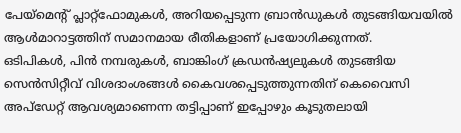പേയ്മെന്റ് പ്ലാറ്റ്ഫോമുകൾ, അറിയപ്പെടുന്ന ബ്രാൻഡുകൾ തുടങ്ങിയവയിൽ ആൾമാറാട്ടത്തിന് സമാനമായ രീതികളാണ് പ്രയോഗിക്കുന്നത്.
ഒടിപികൾ, പിൻ നമ്പരുകൾ, ബാങ്കിംഗ് ക്രഡൻഷ്യലുകൾ തുടങ്ങിയ സെൻസിറ്റീവ് വിശദാംശങ്ങൾ കൈവശപ്പെടുത്തുന്നതിന് കെവൈസി അപ്ഡേറ്റ് ആവശ്യമാണെന്ന തട്ടിപ്പാണ് ഇപ്പോഴും കൂടുതലായി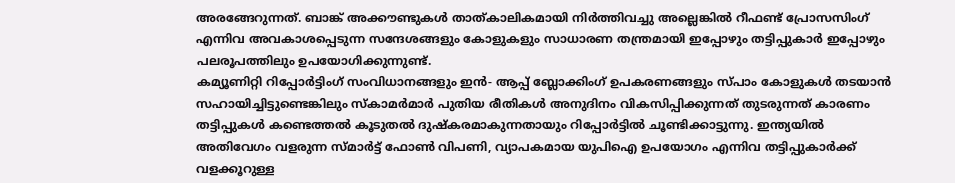അരങ്ങേറുന്നത്. ബാങ്ക് അക്കൗണ്ടുകൾ താത്കാലികമായി നിർത്തിവച്ചു അല്ലെങ്കിൽ റീഫണ്ട് പ്രോസസിംഗ് എന്നിവ അവകാശപ്പെടുന്ന സന്ദേശങ്ങളും കോളുകളും സാധാരണ തന്ത്രമായി ഇപ്പോഴും തട്ടിപ്പുകാർ ഇപ്പോഴും പലരൂപത്തിലും ഉപയോഗിക്കുന്നുണ്ട്.
കമ്യൂണിറ്റി റിപ്പോർട്ടിംഗ് സംവിധാനങ്ങളും ഇൻ- ആപ്പ് ബ്ലോക്കിംഗ് ഉപകരണങ്ങളും സ്പാം കോളുകൾ തടയാൻ സഹായിച്ചിട്ടുണ്ടെങ്കിലും സ്കാമർമാർ പുതിയ രീതികൾ അനുദിനം വികസിപ്പിക്കുന്നത് തുടരുന്നത് കാരണം തട്ടിപ്പുകൾ കണ്ടെത്തൽ കൂടുതൽ ദുഷ്കരമാകുന്നതായും റിപ്പോർട്ടിൽ ചൂണ്ടിക്കാട്ടുന്നു. ഇന്ത്യയിൽ അതിവേഗം വളരുന്ന സ്മാർട്ട് ഫോൺ വിപണി, വ്യാപകമായ യുപിഐ ഉപയോഗം എന്നിവ തട്ടിപ്പുകാർക്ക് വളക്കൂറുള്ള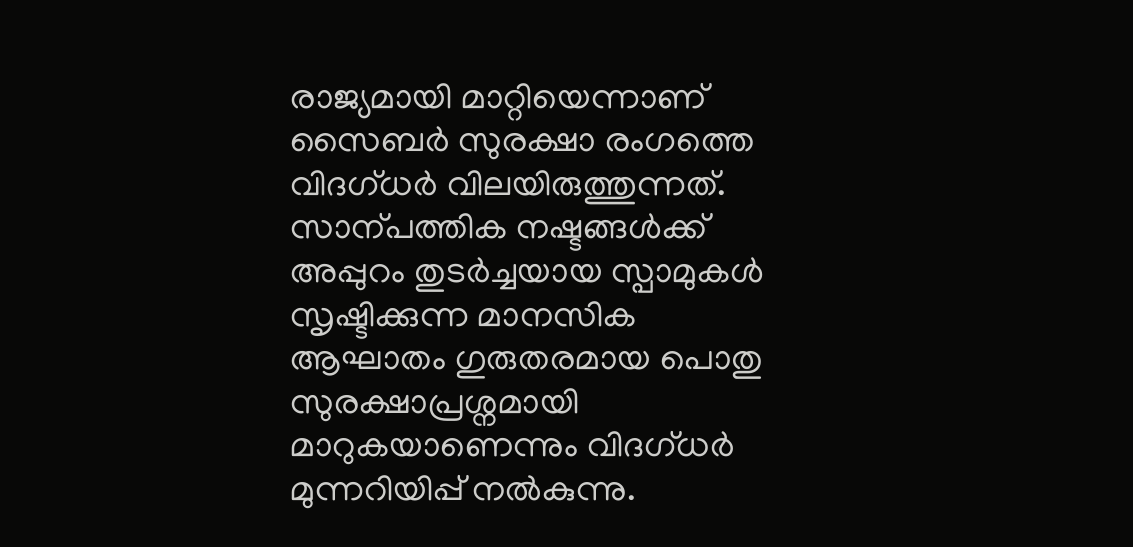രാജ്യമായി മാറ്റിയെന്നാണ് സൈബർ സുരക്ഷാ രംഗത്തെ വിദഗ്ധർ വിലയിരുത്തുന്നത്.
സാന്പത്തിക നഷ്ടങ്ങൾക്ക് അപ്പുറം തുടർച്ചയായ സ്പാമുകൾ സൃഷ്ടിക്കുന്ന മാനസിക ആഘാതം ഗുരുതരമായ പൊതു സുരക്ഷാപ്രശ്നമായി മാറുകയാണെന്നും വിദഗ്ധർ മുന്നറിയിപ്പ് നൽകുന്നു.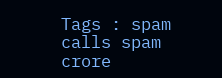Tags : spam calls spam crore